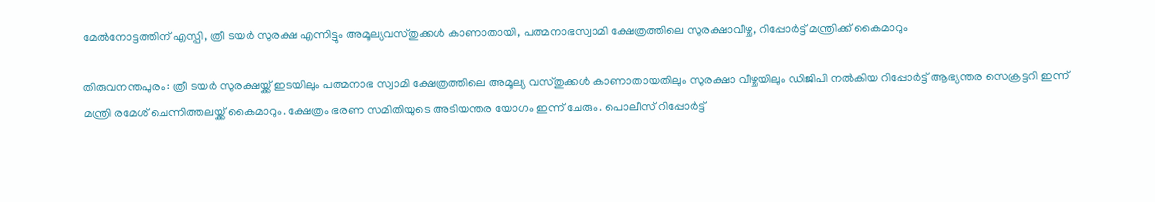മേൽനോട്ടത്തിന് എസ്പി, ത്രീ ടയർ സുരക്ഷ എന്നിട്ടും അമൂല്യവസ്തുക്കൾ കാണാതായി, പത്മനാഭസ്വാമി ക്ഷേത്രത്തിലെ സുരക്ഷാവീഴ്ച, റിപ്പോർട്ട് മന്ത്രിക്ക് കൈമാറും

തിരുവനന്തപുരം: ത്രീ ടയർ സുരക്ഷയ്ക്ക് ഇടയിലും പത്മനാഭ സ്വാമി ക്ഷേത്രത്തിലെ അമൂല്യ വസ്തുക്കൾ കാണാതായതിലും സുരക്ഷാ വീഴ്ചയിലും ഡിജിപി നൽകിയ റിപ്പോര്‍ട്ട് ആഭ്യന്തര സെക്രട്ടറി ഇന്ന് മന്ത്രി രമേശ് ചെന്നിത്തലയ്ക്ക് കൈമാറും. ക്ഷേത്രം ഭരണ സമിതിയുടെ അടിയന്തര യോഗം ഇന്ന് ചേരും. പൊലീസ് റിപ്പോർട്ട്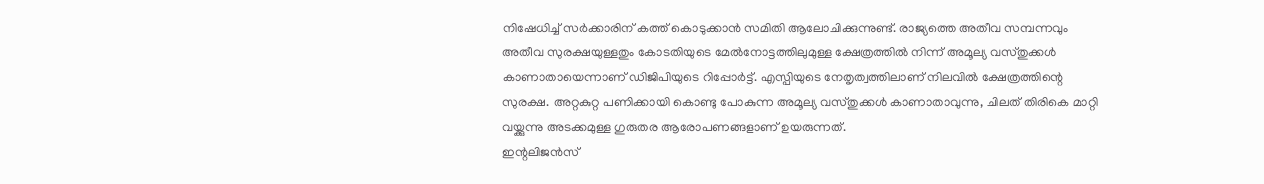നിഷേധിച്ച് സർക്കാരിന് കത്ത് കൊടുക്കാൻ സമിതി ആലോചിക്കുന്നുണ്ട്. രാജ്യത്തെ അതീവ സമ്പന്നവും അതീവ സുരക്ഷയുള്ളതും കോടതിയുടെ മേൽനോട്ടത്തിലുമുള്ള ക്ഷേത്രത്തിൽ നിന്ന് അമൂല്യ വസ്തുക്കൾ കാണാതായെന്നാണ് ഡിജിപിയുടെ റിപ്പോർട്ട്. എസ്പിയുടെ നേതൃത്വത്തിലാണ് നിലവിൽ ക്ഷേത്രത്തിന്റെ സുരക്ഷ. അറ്റകുറ്റ പണിക്കായി കൊണ്ടു പോകുന്ന അമൂല്യ വസ്തുക്കൾ കാണാതാവുന്നു, ചിലത് തിരികെ മാറ്റി വയ്ക്കുന്നു അടക്കമുള്ള ഗുരുതര ആരോപണങ്ങളാണ് ഉയരുന്നത്.
ഇന്റലിജൻസ്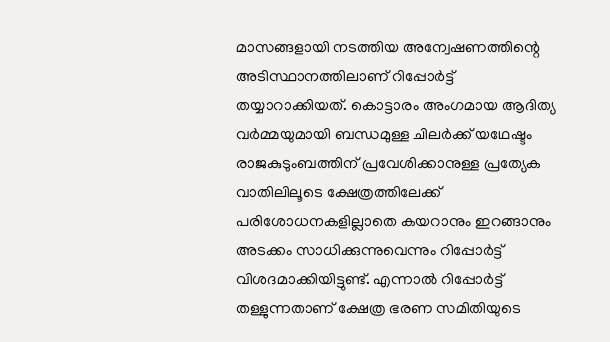മാസങ്ങളായി നടത്തിയ അന്വേഷണത്തിന്റെ അടിസ്ഥാനത്തിലാണ് റിപ്പോർട്ട് തയ്യാറാക്കിയത്. കൊട്ടാരം അംഗമായ ആദിത്യ വർമ്മയുമായി ബന്ധമുള്ള ചിലർക്ക് യഥേഷ്ടം രാജകുടുംബത്തിന് പ്രവേശിക്കാനുള്ള പ്രത്യേക വാതിലിലൂടെ ക്ഷേത്രത്തിലേക്ക് പരിശോധനകളില്ലാതെ കയറാനും ഇറങ്ങാനും അടക്കം സാധിക്കുന്നുവെന്നും റിപ്പോർട്ട് വിശദമാക്കിയിട്ടുണ്ട്. എന്നാൽ റിപ്പോർട്ട് തള്ളുന്നതാണ് ക്ഷേത്ര ഭരണ സമിതിയുടെ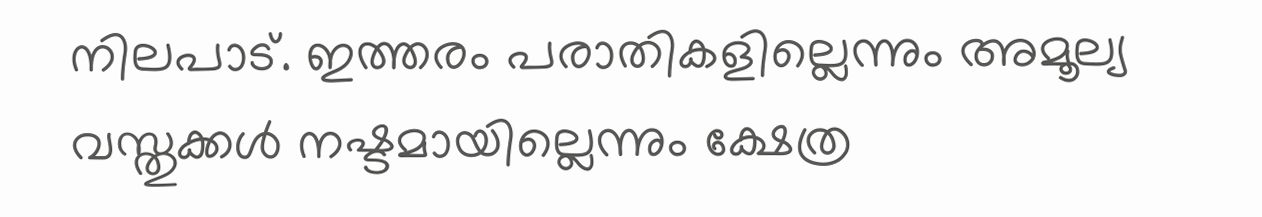നിലപാട്. ഇത്തരം പരാതികളില്ലെന്നും അമൂല്യ വസ്തുക്കൾ നഷ്ടമായില്ലെന്നും ക്ഷേത്ര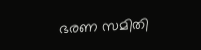ഭരണ സമിതി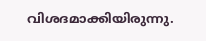വിശദമാക്കിയിരുന്നു.